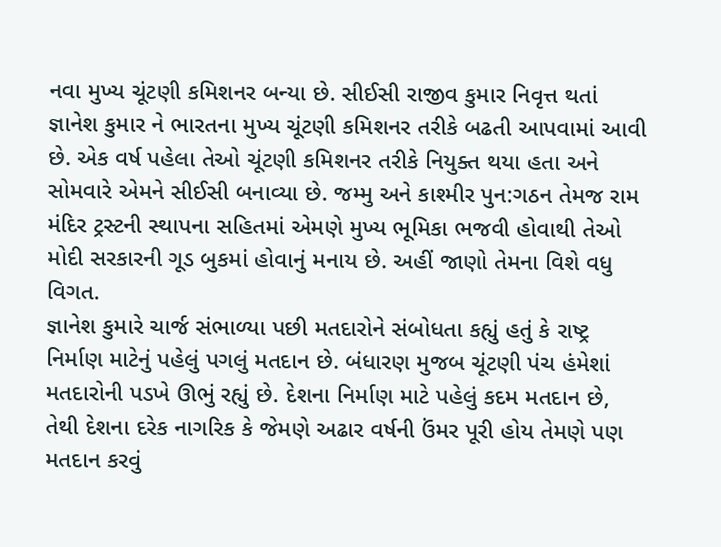નવા મુખ્ય ચૂંટણી કમિશનર બન્યા છે. સીઈસી રાજીવ કુમાર નિવૃત્ત થતાં જ્ઞાનેશ કુમાર ને ભારતના મુખ્ય ચૂંટણી કમિશનર તરીકે બઢતી આપવામાં આવી છે. એક વર્ષ પહેલા તેઓ ચૂંટણી કમિશનર તરીકે નિયુક્ત થયા હતા અને સોમવારે એમને સીઈસી બનાવ્યા છે. જમ્મુ અને કાશ્મીર પુન:ગઠન તેમજ રામ મંદિર ટ્રસ્ટની સ્થાપના સહિતમાં એમણે મુખ્ય ભૂમિકા ભજવી હોવાથી તેઓ મોદી સરકારની ગૂડ બુકમાં હોવાનું મનાય છે. અહીં જાણો તેમના વિશે વધુ વિગત.
જ્ઞાનેશ કુમારે ચાર્જ સંભાળ્યા પછી મતદારોને સંબોધતા કહ્યું હતું કે રાષ્ટ્ર નિર્માણ માટેનું પહેલું પગલું મતદાન છે. બંધારણ મુજબ ચૂંટણી પંચ હંમેશાં મતદારોની પડખે ઊભું રહ્યું છે. દેશના નિર્માણ માટે પહેલું કદમ મતદાન છે, તેથી દેશના દરેક નાગરિક કે જેમણે અઢાર વર્ષની ઉંમર પૂરી હોય તેમણે પણ મતદાન કરવું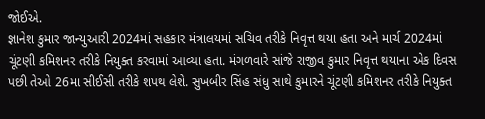જોઈએ.
જ્ઞાનેશ કુમાર જાન્યુઆરી 2024માં સહકાર મંત્રાલયમાં સચિવ તરીકે નિવૃત્ત થયા હતા અને માર્ચ 2024માં ચૂંટણી કમિશનર તરીકે નિયુક્ત કરવામાં આવ્યા હતા. મંગળવારે સાંજે રાજીવ કુમાર નિવૃત્ત થયાના એક દિવસ પછી તેઓ 26મા સીઈસી તરીકે શપથ લેશે. સુખબીર સિંહ સંધુ સાથે કુમારને ચૂંટણી કમિશનર તરીકે નિયુક્ત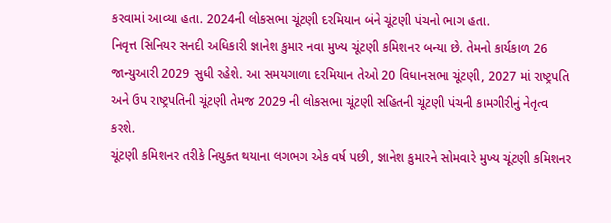કરવામાં આવ્યા હતા. 2024ની લોકસભા ચૂંટણી દરમિયાન બંને ચૂંટણી પંચનો ભાગ હતા.
નિવૃત્ત સિનિયર સનદી અધિકારી જ્ઞાનેશ કુમાર નવા મુખ્ય ચૂંટણી કમિશનર બન્યા છે. તેમનો કાર્યકાળ 26 જાન્યુઆરી 2029 સુધી રહેશે. આ સમયગાળા દરમિયાન તેઓ 20 વિધાનસભા ચૂંટણી, 2027 માં રાષ્ટ્રપતિ અને ઉપ રાષ્ટ્રપતિની ચૂંટણી તેમજ 2029 ની લોકસભા ચૂંટણી સહિતની ચૂંટણી પંચની કામગીરીનું નેતૃત્વ કરશે.
ચૂંટણી કમિશનર તરીકે નિયુક્ત થયાના લગભગ એક વર્ષ પછી, જ્ઞાનેશ કુમારને સોમવારે મુખ્ય ચૂંટણી કમિશનર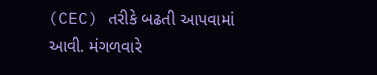(CEC) તરીકે બઢતી આપવામાં આવી. મંગળવારે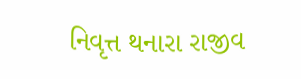નિવૃત્ત થનારા રાજીવ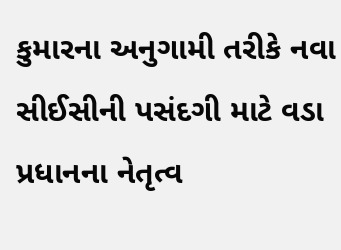કુમારના અનુગામી તરીકે નવા સીઈસીની પસંદગી માટે વડા પ્રધાનના નેતૃત્વ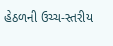હેઠળની ઉચ્ચ-સ્તરીય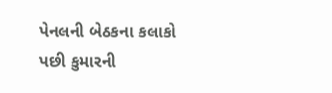પેનલની બેઠકના કલાકો પછી કુમારની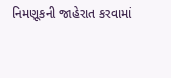નિમણૂકની જાહેરાત કરવામાં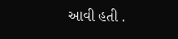આવી હતી .